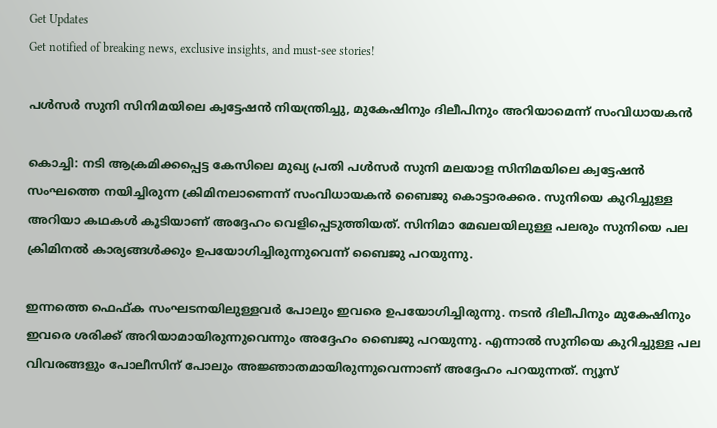Get Updates
Get notified of breaking news, exclusive insights, and must-see stories!

പള്‍സര്‍ സുനി സിനിമയിലെ ക്വട്ടേഷന്‍ നിയന്ത്രിച്ചു, മുകേഷിനും ദിലീപിനും അറിയാമെന്ന് സംവിധായകന്‍

കൊച്ചി: നടി ആക്രമിക്കപ്പെട്ട കേസിലെ മുഖ്യ പ്രതി പള്‍സര്‍ സുനി മലയാള സിനിമയിലെ ക്വട്ടേഷന്‍ സംഘത്തെ നയിച്ചിരുന്ന ക്രിമിനലാണെന്ന് സംവിധായകന്‍ ബൈജു കൊട്ടാരക്കര. സുനിയെ കുറിച്ചുള്ള അറിയാ കഥകള്‍ കൂടിയാണ് അദ്ദേഹം വെളിപ്പെടുത്തിയത്. സിനിമാ മേഖലയിലുള്ള പലരും സുനിയെ പല ക്രിമിനല്‍ കാര്യങ്ങള്‍ക്കും ഉപയോഗിച്ചിരുന്നുവെന്ന് ബൈജു പറയുന്നു.

ഇന്നത്തെ ഫെഫ്ക സംഘടനയിലുള്ളവര്‍ പോലും ഇവരെ ഉപയോഗിച്ചിരുന്നു. നടന്‍ ദിലീപിനും മുകേഷിനും ഇവരെ ശരിക്ക് അറിയാമായിരുന്നുവെന്നും അദ്ദേഹം ബൈജു പറയുന്നു. എന്നാല്‍ സുനിയെ കുറിച്ചുള്ള പല വിവരങ്ങളും പോലീസിന് പോലും അജ്ഞാതമായിരുന്നുവെന്നാണ് അദ്ദേഹം പറയുന്നത്. ന്യൂസ്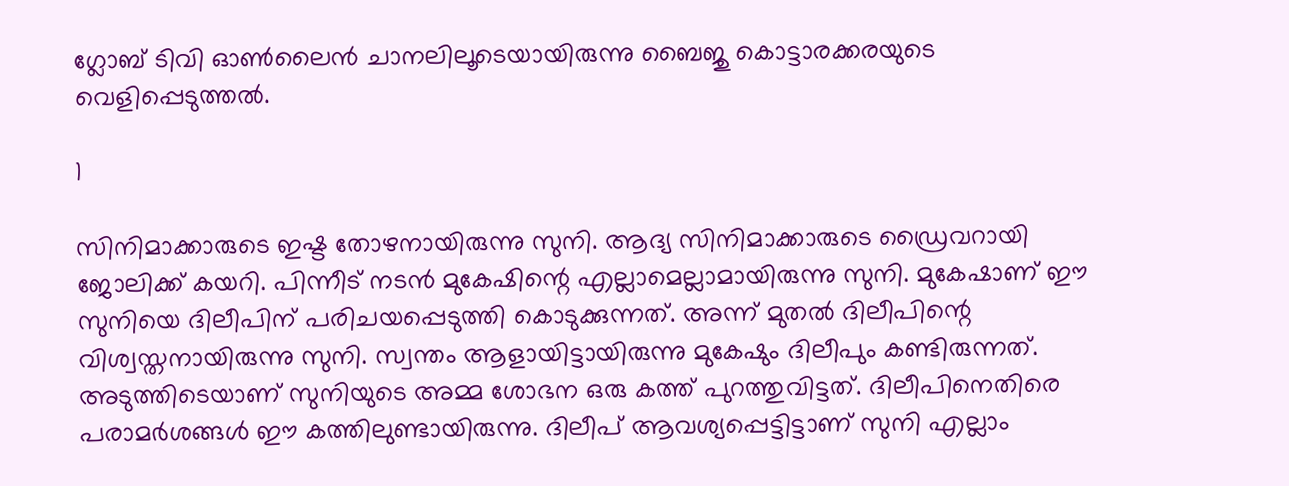ഗ്ലോബ് ടിവി ഓണ്‍ലൈന്‍ ചാനലിലൂടെയായിരുന്നു ബൈജു കൊട്ടാരക്കരയുടെ വെളിപ്പെടുത്തല്‍.

1

സിനിമാക്കാരുടെ ഇഷ്ട തോഴനായിരുന്നു സുനി. ആദ്യ സിനിമാക്കാരുടെ ഡ്രൈവറായി ജോലിക്ക് കയറി. പിന്നീട് നടന്‍ മുകേഷിന്റെ എല്ലാമെല്ലാമായിരുന്നു സുനി. മുകേഷാണ് ഈ സുനിയെ ദിലീപിന് പരിചയപ്പെടുത്തി കൊടുക്കുന്നത്. അന്ന് മുതല്‍ ദിലീപിന്റെ വിശ്വസ്തനായിരുന്നു സുനി. സ്വന്തം ആളായിട്ടായിരുന്നു മുകേഷും ദിലീപും കണ്ടിരുന്നത്. അടുത്തിടെയാണ് സുനിയുടെ അമ്മ ശോഭന ഒരു കത്ത് പുറത്തുവിട്ടത്. ദിലീപിനെതിരെ പരാമര്‍ശങ്ങള്‍ ഈ കത്തിലുണ്ടായിരുന്നു. ദിലീപ് ആവശ്യപ്പെട്ടിട്ടാണ് സുനി എല്ലാം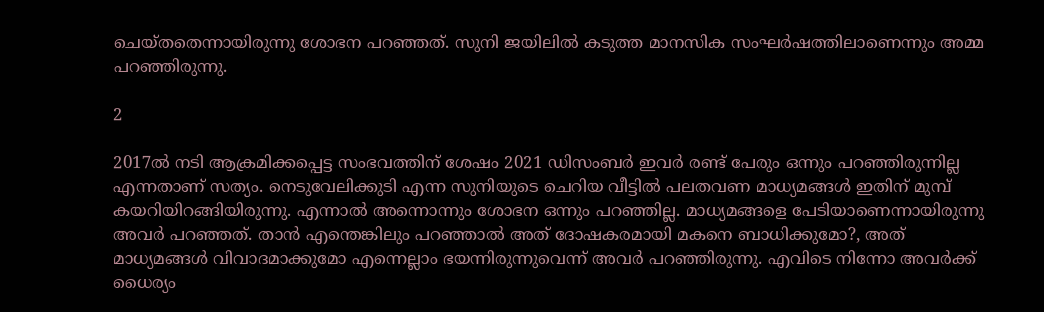ചെയ്തതെന്നായിരുന്നു ശോഭന പറഞ്ഞത്. സുനി ജയിലില്‍ കടുത്ത മാനസിക സംഘര്‍ഷത്തിലാണെന്നും അമ്മ പറഞ്ഞിരുന്നു.

2

2017ല്‍ നടി ആക്രമിക്കപ്പെട്ട സംഭവത്തിന് ശേഷം 2021 ഡിസംബര്‍ ഇവര്‍ രണ്ട് പേരും ഒന്നും പറഞ്ഞിരുന്നില്ല എന്നതാണ് സത്യം. നെടുവേലിക്കുടി എന്ന സുനിയുടെ ചെറിയ വീട്ടില്‍ പലതവണ മാധ്യമങ്ങള്‍ ഇതിന് മുമ്പ് കയറിയിറങ്ങിയിരുന്നു. എന്നാല്‍ അന്നൊന്നും ശോഭന ഒന്നും പറഞ്ഞില്ല. മാധ്യമങ്ങളെ പേടിയാണെന്നായിരുന്നു അവര്‍ പറഞ്ഞത്. താന്‍ എന്തെങ്കിലും പറഞ്ഞാല്‍ അത് ദോഷകരമായി മകനെ ബാധിക്കുമോ?, അത് മാധ്യമങ്ങള്‍ വിവാദമാക്കുമോ എന്നെല്ലാം ഭയന്നിരുന്നുവെന്ന് അവര്‍ പറഞ്ഞിരുന്നു. എവിടെ നിന്നോ അവര്‍ക്ക് ധൈര്യം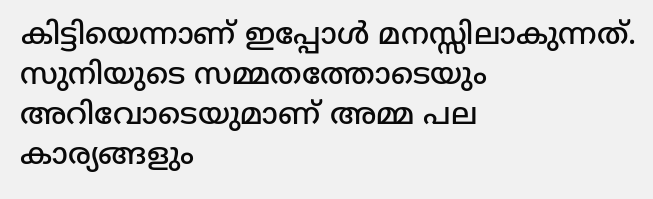കിട്ടിയെന്നാണ് ഇപ്പോള്‍ മനസ്സിലാകുന്നത്. സുനിയുടെ സമ്മതത്തോടെയും അറിവോടെയുമാണ് അമ്മ പല കാര്യങ്ങളും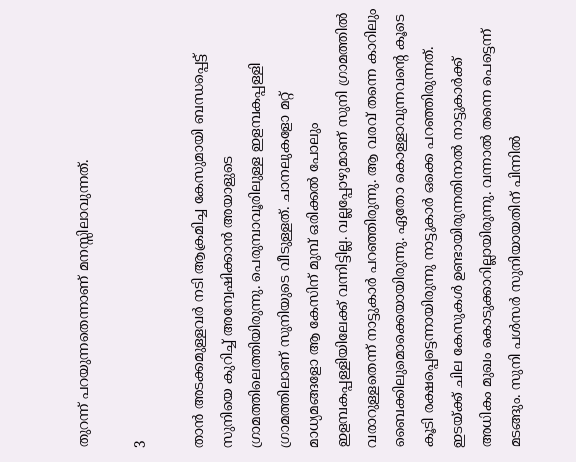തുറന്ന് പറയുന്നതെന്നാണ് മനസ്സിലാവുന്നത്.

3

താന്‍ അടക്കമുള്ളവര്‍ നടി ആക്രമിച്ച കേസുമായി ബന്ധപ്പെട്ട് സുനിയെ കുറിച്ച് അന്വേഷിക്കാന്‍ അയാളുടെ ഗ്രാമത്തിലെത്തിയിരുന്നു. പെരുമ്പാവൂരിലുള്ള ഇളമ്പകപ്പള്ളി ഗ്രാമത്തിലാണ് സുനിയുടെ വീടുള്ളത്. ചാനലുകളോ മറ്റ് മാധ്യമങ്ങളോ ആ കേസിന് മുമ്പ് ഒരിക്കല്‍ പോലും ഇളമ്പകപ്പള്ളിയിലേക്ക് വന്നിട്ടില്ല. വല്ലപ്പോഴുമാണ് സുനി ഗ്രാമത്തില്‍ വരാറുള്ളതെന്ന് നാട്ടുകാര്‍ പറഞ്ഞിരുന്നു. ആ വരവ് തന്നെ കാറിലും ബൈക്കിലുമൊക്കെയായിരുന്നു. ഏതോ കൊള്ളാവുന്നവന്റെ കൂടെ കൂടി രക്ഷപ്പെട്ടെന്നായിരുന്നു നാട്ടുകാര്‍ ഒക്കെ പറഞ്ഞിരുന്നത്. ഇടയ്ക്ക് ചില കേസുകള്‍ ഉണ്ടായിരുന്നതിനാല്‍ നാട്ടുകാര്‍ക്ക് അധികം മുഖം കൊടുക്കാറില്ലായിരുന്നു. വന്നാല്‍ തന്നെ പെട്ടെന്ന് മടങ്ങും. സുനി പള്‍സര്‍ സുനിയായതിന് പിന്നില്‍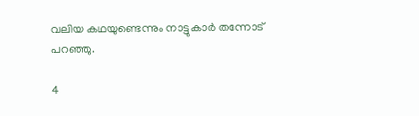വലിയ കഥയുണ്ടെന്നും നാട്ടുകാര്‍ തന്നോട് പറഞ്ഞു.

4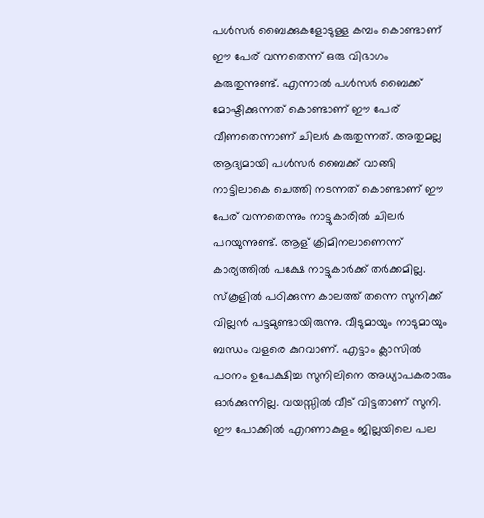പള്‍സര്‍ ബൈക്കുകളോടുള്ള കമ്പം കൊണ്ടാണ് ഈ പേര് വന്നതെന്ന് ഒരു വിഭാഗം കരുതുന്നുണ്ട്. എന്നാല്‍ പള്‍സര്‍ ബൈക്ക് മോഷ്ടിക്കുന്നത് കൊണ്ടാണ് ഈ പേര് വീണതെന്നാണ് ചിലര്‍ കരുതുന്നത്. അതുമല്ല ആദ്യമായി പള്‍സര്‍ ബൈക്ക് വാങ്ങി നാട്ടിലാകെ ചെത്തി നടന്നത് കൊണ്ടാണ് ഈ പേര് വന്നതെന്നും നാട്ടുകാരില്‍ ചിലര്‍ പറയുന്നുണ്ട്. ആള് ക്രിമിനലാണെന്ന് കാര്യത്തില്‍ പക്ഷേ നാട്ടുകാര്‍ക്ക് തര്‍ക്കമില്ല. സ്‌കൂളില്‍ പഠിക്കുന്ന കാലത്ത് തന്നെ സുനിക്ക് വില്ലന്‍ പട്ടമുണ്ടായിരുന്നു. വീടുമായും നാടുമായും ബന്ധം വളരെ കുറവാണ്. എട്ടാം ക്ലാസില്‍ പഠനം ഉപേക്ഷിച്ച സുനിലിനെ അധ്യാപകരാരും ഓര്‍ക്കുന്നില്ല. വയസ്സില്‍ വീട് വിട്ടതാണ് സുനി. ഈ പോക്കില്‍ എറണാകുളം ജില്ലയിലെ പല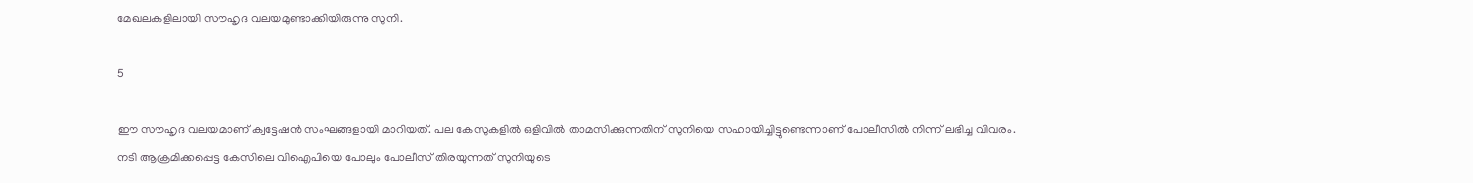മേഖലകളിലായി സൗഹൃദ വലയമുണ്ടാക്കിയിരുന്നു സുനി.

5

ഈ സൗഹൃദ വലയമാണ് ക്വട്ടേഷന്‍ സംഘങ്ങളായി മാറിയത്. പല കേസുകളില്‍ ഒളിവില്‍ താമസിക്കുന്നതിന് സുനിയെ സഹായിച്ചിട്ടുണ്ടെന്നാണ് പോലീസില്‍ നിന്ന് ലഭിച്ച വിവരം. നടി ആക്രമിക്കപ്പെട്ട കേസിലെ വിഐപിയെ പോലും പോലീസ് തിരയുന്നത് സുനിയുടെ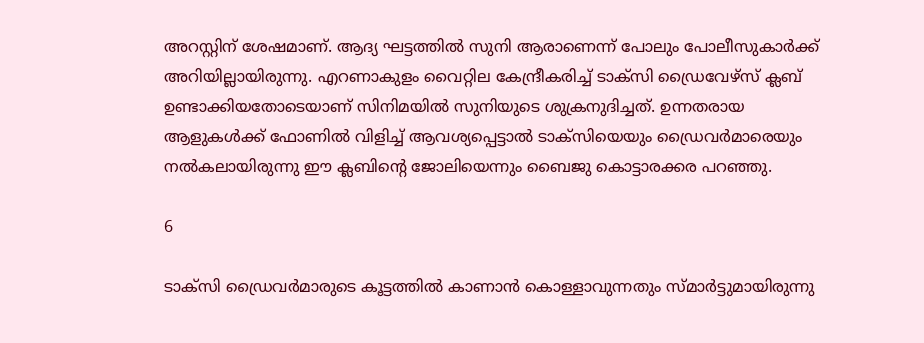അറസ്റ്റിന് ശേഷമാണ്. ആദ്യ ഘട്ടത്തില്‍ സുനി ആരാണെന്ന് പോലും പോലീസുകാര്‍ക്ക് അറിയില്ലായിരുന്നു. എറണാകുളം വൈറ്റില കേന്ദ്രീകരിച്ച് ടാക്‌സി ഡ്രൈവേഴ്‌സ് ക്ലബ് ഉണ്ടാക്കിയതോടെയാണ് സിനിമയില്‍ സുനിയുടെ ശുക്രനുദിച്ചത്. ഉന്നതരായ ആളുകള്‍ക്ക് ഫോണില്‍ വിളിച്ച് ആവശ്യപ്പെട്ടാല്‍ ടാക്‌സിയെയും ഡ്രൈവര്‍മാരെയും നല്‍കലായിരുന്നു ഈ ക്ലബിന്റെ ജോലിയെന്നും ബൈജു കൊട്ടാരക്കര പറഞ്ഞു.

6

ടാക്‌സി ഡ്രൈവര്‍മാരുടെ കൂട്ടത്തില്‍ കാണാന്‍ കൊള്ളാവുന്നതും സ്മാര്‍ട്ടുമായിരുന്നു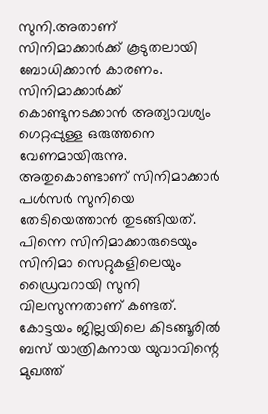സുനി.അതാണ് സിനിമാക്കാര്‍ക്ക് കൂടുതലായി ബോധിക്കാന്‍ കാരണം. സിനിമാക്കാര്‍ക്ക് കൊണ്ടുനടക്കാന്‍ അത്യാവശ്യം ഗെറ്റപ്പുള്ള ഒരുത്തനെ വേണമായിരുന്നു. അതുകൊണ്ടാണ് സിനിമാക്കാര്‍ പള്‍സര്‍ സുനിയെ തേടിയെത്താന്‍ തുടങ്ങിയത്. പിന്നെ സിനിമാക്കാരുടെയും സിനിമാ സെറ്റുകളിലെയും ഡ്രൈവറായി സുനി വിലസുന്നതാണ് കണ്ടത്. കോട്ടയം ജില്ലയിലെ കിടങ്ങൂരില്‍ ബസ് യാത്രികനായ യുവാവിന്റെ മുഖത്ത്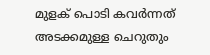മുളക് പൊടി കവര്‍ന്നത് അടക്കമുള്ള ചെറുതും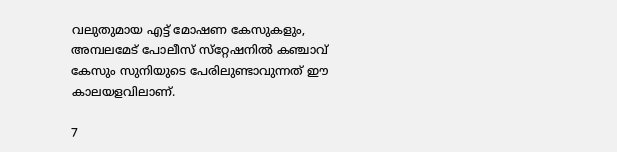വലുതുമായ എട്ട് മോഷണ കേസുകളും, അമ്പലമേട് പോലീസ് സ്‌റ്റേഷനില്‍ കഞ്ചാവ് കേസും സുനിയുടെ പേരിലുണ്ടാവുന്നത് ഈ കാലയളവിലാണ്.

7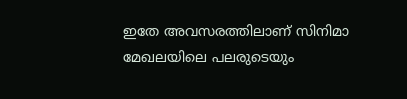ഇതേ അവസരത്തിലാണ് സിനിമാ മേഖലയിലെ പലരുടെയും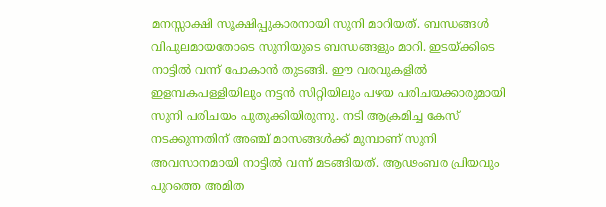മനസ്സാക്ഷി സൂക്ഷിപ്പുകാരനായി സുനി മാറിയത്. ബന്ധങ്ങള്‍ വിപുലമായതോടെ സുനിയുടെ ബന്ധങ്ങളും മാറി. ഇടയ്ക്കിടെ നാട്ടില്‍ വന്ന് പോകാന്‍ തുടങ്ങി. ഈ വരവുകളില്‍ ഇളമ്പകപള്ളിയിലും നട്ടന്‍ സിറ്റിയിലും പഴയ പരിചയക്കാരുമായി സുനി പരിചയം പുതുക്കിയിരുന്നു. നടി ആക്രമിച്ച കേസ് നടക്കുന്നതിന് അഞ്ച് മാസങ്ങള്‍ക്ക് മുമ്പാണ് സുനി അവസാനമായി നാട്ടില്‍ വന്ന് മടങ്ങിയത്. ആഢംബര പ്രിയവും പുറത്തെ അമിത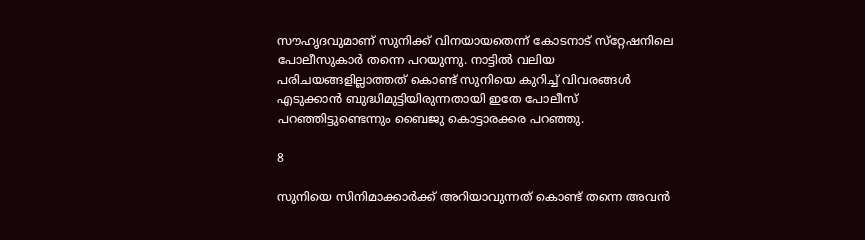സൗഹൃദവുമാണ് സുനിക്ക് വിനയായതെന്ന് കോടനാട് സ്‌റ്റേഷനിലെ പോലീസുകാര്‍ തന്നെ പറയുന്നു. നാട്ടില്‍ വലിയ പരിചയങ്ങളില്ലാത്തത് കൊണ്ട് സുനിയെ കുറിച്ച് വിവരങ്ങള്‍ എടുക്കാന്‍ ബുദ്ധിമുട്ടിയിരുന്നതായി ഇതേ പോലീസ് പറഞ്ഞിട്ടുണ്ടെന്നും ബൈജു കൊട്ടാരക്കര പറഞ്ഞു.

8

സുനിയെ സിനിമാക്കാര്‍ക്ക് അറിയാവുന്നത് കൊണ്ട് തന്നെ അവന്‍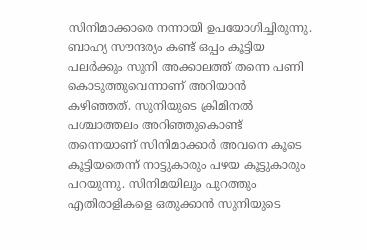സിനിമാക്കാരെ നന്നായി ഉപയോഗിച്ചിരുന്നു. ബാഹ്യ സൗന്ദര്യം കണ്ട് ഒപ്പം കൂട്ടിയ പലര്‍ക്കും സുനി അക്കാലത്ത് തന്നെ പണി കൊടുത്തുവെന്നാണ് അറിയാന്‍ കഴിഞ്ഞത്. സുനിയുടെ ക്രിമിനല്‍ പശ്ചാത്തലം അറിഞ്ഞുകൊണ്ട് തന്നെയാണ് സിനിമാക്കാര്‍ അവനെ കൂടെ കൂട്ടിയതെന്ന് നാട്ടുകാരും പഴയ കൂട്ടുകാരും പറയുന്നു. സിനിമയിലും പുറത്തും എതിരാളികളെ ഒതുക്കാന്‍ സുനിയുടെ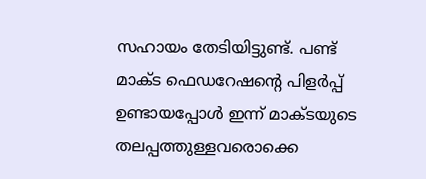സഹായം തേടിയിട്ടുണ്ട്. പണ്ട് മാക്ട ഫെഡറേഷന്റെ പിളര്‍പ്പ് ഉണ്ടായപ്പോള്‍ ഇന്ന് മാക്ടയുടെ തലപ്പത്തുള്ളവരൊക്കെ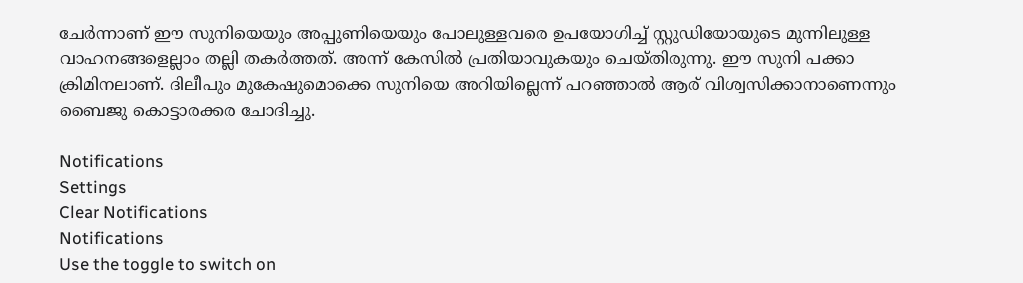ചേര്‍ന്നാണ് ഈ സുനിയെയും അപ്പുണിയെയും പോലുള്ളവരെ ഉപയോഗിച്ച് സ്റ്റുഡിയോയുടെ മുന്നിലുള്ള വാഹനങ്ങളെല്ലാം തല്ലി തകര്‍ത്തത്. അന്ന് കേസില്‍ പ്രതിയാവുകയും ചെയ്തിരുന്നു. ഈ സുനി പക്കാ ക്രിമിനലാണ്. ദിലീപും മുകേഷുമൊക്കെ സുനിയെ അറിയില്ലെന്ന് പറഞ്ഞാല്‍ ആര് വിശ്വസിക്കാനാണെന്നും ബൈജു കൊട്ടാരക്കര ചോദിച്ചു.

Notifications
Settings
Clear Notifications
Notifications
Use the toggle to switch on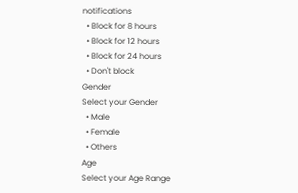notifications
  • Block for 8 hours
  • Block for 12 hours
  • Block for 24 hours
  • Don't block
Gender
Select your Gender
  • Male
  • Female
  • Others
Age
Select your Age Range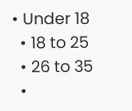• Under 18
  • 18 to 25
  • 26 to 35
  •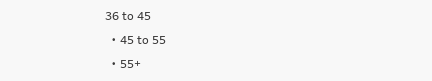36 to 45
  • 45 to 55
  • 55+